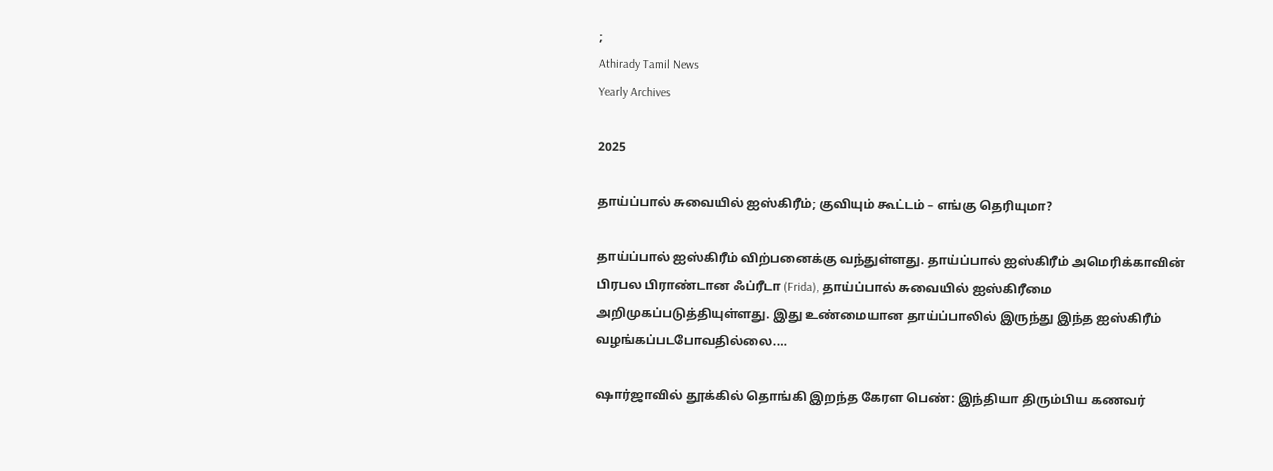;
Athirady Tamil News
Yearly Archives

2025

தாய்ப்பால் சுவையில் ஐஸ்கிரீம்; குவியும் கூட்டம் – எங்கு தெரியுமா?

தாய்ப்பால் ஐஸ்கிரீம் விற்பனைக்கு வந்துள்ளது. தாய்ப்பால் ஐஸ்கிரீம் அமெரிக்காவின் பிரபல பிராண்டான ஃப்ரீடா (Frida), தாய்ப்பால் சுவையில் ஐஸ்கிரீமை அறிமுகப்படுத்தியுள்ளது. இது உண்மையான தாய்ப்பாலில் இருந்து இந்த ஐஸ்கிரீம் வழங்கப்படபோவதில்லை.…

ஷார்ஜாவில் தூக்கில் தொங்கி இறந்த கேரள பெண்: இந்தியா திரும்பிய கணவர்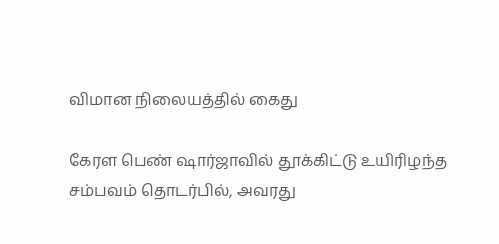விமான நிலையத்தில் கைது

கேரள பெண் ஷார்ஜாவில் தூக்கிட்டு உயிரிழந்த சம்பவம் தொடர்பில், அவரது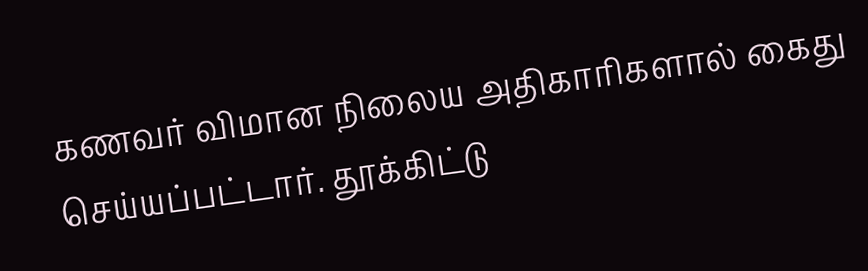கணவர் விமான நிலைய அதிகாரிகளால் கைது செய்யப்பட்டார். தூக்கிட்டு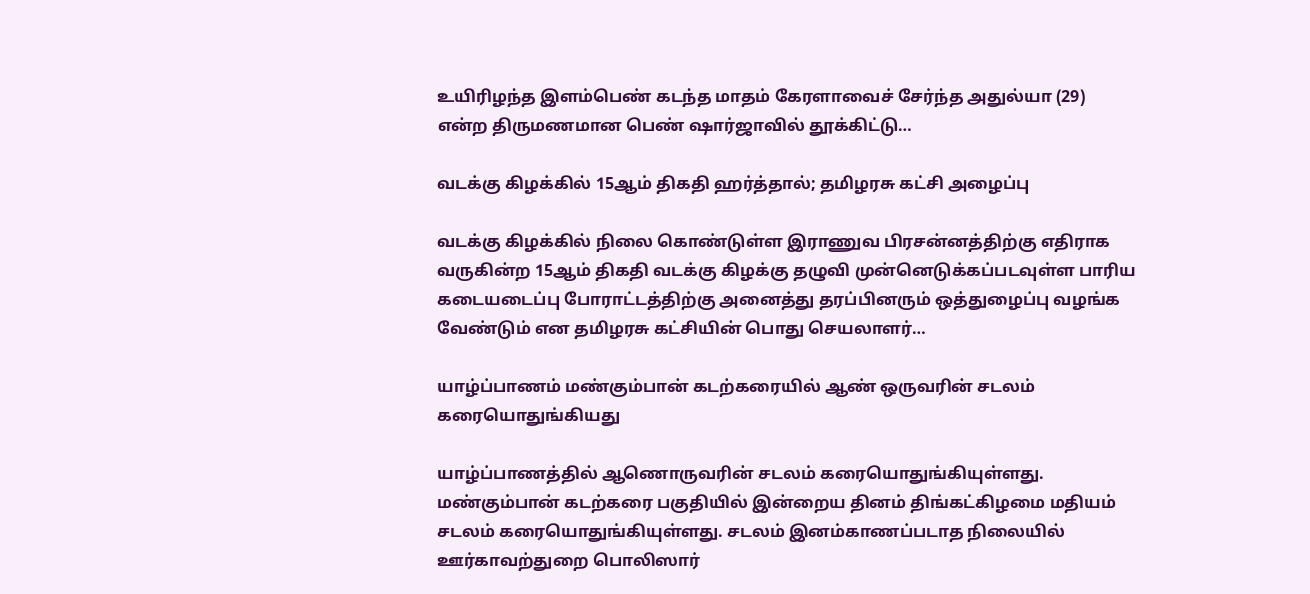உயிரிழந்த இளம்பெண் கடந்த மாதம் கேரளாவைச் சேர்ந்த அதுல்யா (29) என்ற திருமணமான பெண் ஷார்ஜாவில் தூக்கிட்டு…

வடக்கு கிழக்கில் 15ஆம் திகதி ஹர்த்தால்; தமிழரசு கட்சி அழைப்பு

வடக்கு கிழக்கில் நிலை கொண்டுள்ள இராணுவ பிரசன்னத்திற்கு எதிராக வருகின்ற 15ஆம் திகதி வடக்கு கிழக்கு தழுவி முன்னெடுக்கப்படவுள்ள பாரிய கடையடைப்பு போராட்டத்திற்கு அனைத்து தரப்பினரும் ஒத்துழைப்பு வழங்க வேண்டும் என தமிழரசு கட்சியின் பொது செயலாளர்…

யாழ்ப்பாணம் மண்கும்பான் கடற்கரையில் ஆண் ஒருவரின் சடலம் கரையொதுங்கியது

யாழ்ப்பாணத்தில் ஆணொருவரின் சடலம் கரையொதுங்கியுள்ளது. மண்கும்பான் கடற்கரை பகுதியில் இன்றைய தினம் திங்கட்கிழமை மதியம் சடலம் கரையொதுங்கியுள்ளது. சடலம் இனம்காணப்படாத நிலையில் ஊர்காவற்துறை பொலிஸார்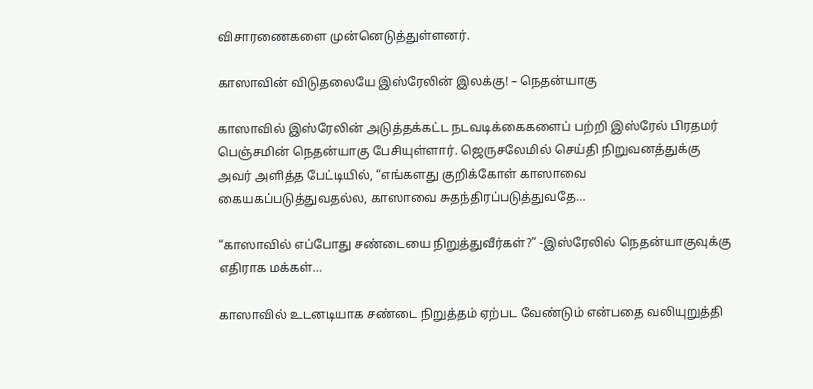விசாரணைகளை முன்னெடுத்துள்ளனர்.

காஸாவின் விடுதலையே இஸ்ரேலின் இலக்கு! – நெதன்யாகு

காஸாவில் இஸ்ரேலின் அடுத்தக்கட்ட நடவடிக்கைகளைப் பற்றி இஸ்ரேல் பிரதமர் பெஞ்சமின் நெதன்யாகு பேசியுள்ளார். ஜெருசலேமில் செய்தி நிறுவனத்துக்கு அவர் அளித்த பேட்டியில், “எங்களது குறிக்கோள் காஸாவை கையகப்படுத்துவதல்ல, காஸாவை சுதந்திரப்படுத்துவதே…

“காஸாவில் எப்போது சண்டையை நிறுத்துவீர்கள்?” -இஸ்ரேலில் நெதன்யாகுவுக்கு எதிராக மக்கள்…

காஸாவில் உடனடியாக சண்டை நிறுத்தம் ஏற்பட வேண்டும் என்பதை வலியுறுத்தி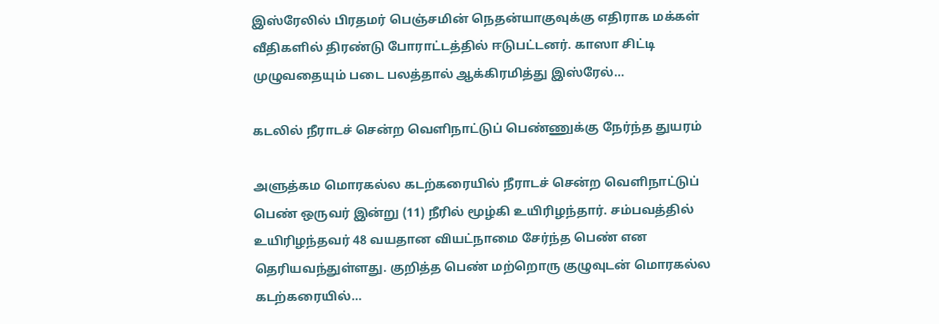இஸ்ரேலில் பிரதமர் பெஞ்சமின் நெதன்யாகுவுக்கு எதிராக மக்கள் வீதிகளில் திரண்டு போராட்டத்தில் ஈடுபட்டனர். காஸா சிட்டி முழுவதையும் படை பலத்தால் ஆக்கிரமித்து இஸ்ரேல்…

கடலில் நீராடச் சென்ற வெளிநாட்டுப் பெண்ணுக்கு நேர்ந்த துயரம்

அளுத்கம மொரகல்ல கடற்கரையில் நீராடச் சென்ற வெளிநாட்டுப் பெண் ஒருவர் இன்று (11) நீரில் மூழ்கி உயிரிழந்தார். சம்பவத்தில் உயிரிழந்தவர் 48 வயதான வியட்நாமை சேர்ந்த பெண் என தெரியவந்துள்ளது. குறித்த பெண் மற்றொரு குழுவுடன் மொரகல்ல கடற்கரையில்…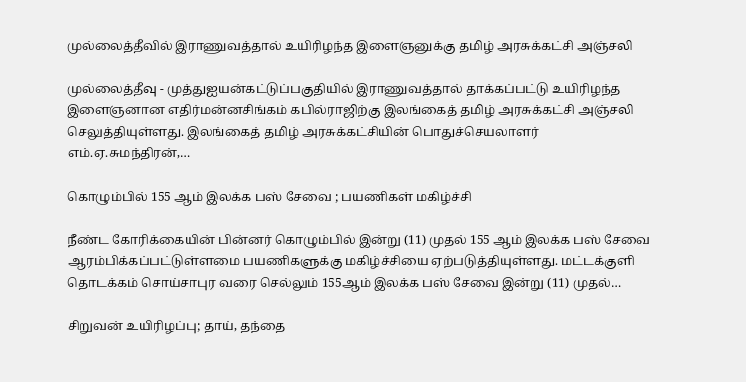முல்லைத்தீவில் இராணுவத்தால் உயிரிழந்த இளைஞனுக்கு தமிழ் அரசுக்கட்சி அஞ்சலி

முல்லைத்தீவு - முத்துஐயன்கட்டுப்பகுதியில் இராணுவத்தால் தாக்கப்பட்டு உயிரிழந்த இளைஞனான எதிர்மன்னசிங்கம் கபில்ராஜிற்கு இலங்கைத் தமிழ் அரசுக்கட்சி அஞ்சலி செலுத்தியுள்ளது. இலங்கைத் தமிழ் அரசுக்கட்சியின் பொதுச்செயலாளர் எம்.ஏ.சுமந்திரன்,…

கொழும்பில் 155 ஆம் இலக்க பஸ் சேவை ; பயணிகள் மகிழ்ச்சி

நீண்ட கோரிக்கையின் பின்னர் கொழும்பில் இன்று (11) முதல் 155 ஆம் இலக்க பஸ் சேவை ஆரம்பிக்கப்பட்டுள்ளமை பயணிகளுக்கு மகிழ்ச்சியை ஏற்படுத்தியுள்ளது. மட்டக்குளி தொடக்கம் சொய்சாபுர வரை செல்லும் 155ஆம் இலக்க பஸ் சேவை இன்று (11) முதல்…

சிறுவன் உயிரிழப்பு; தாய், தந்தை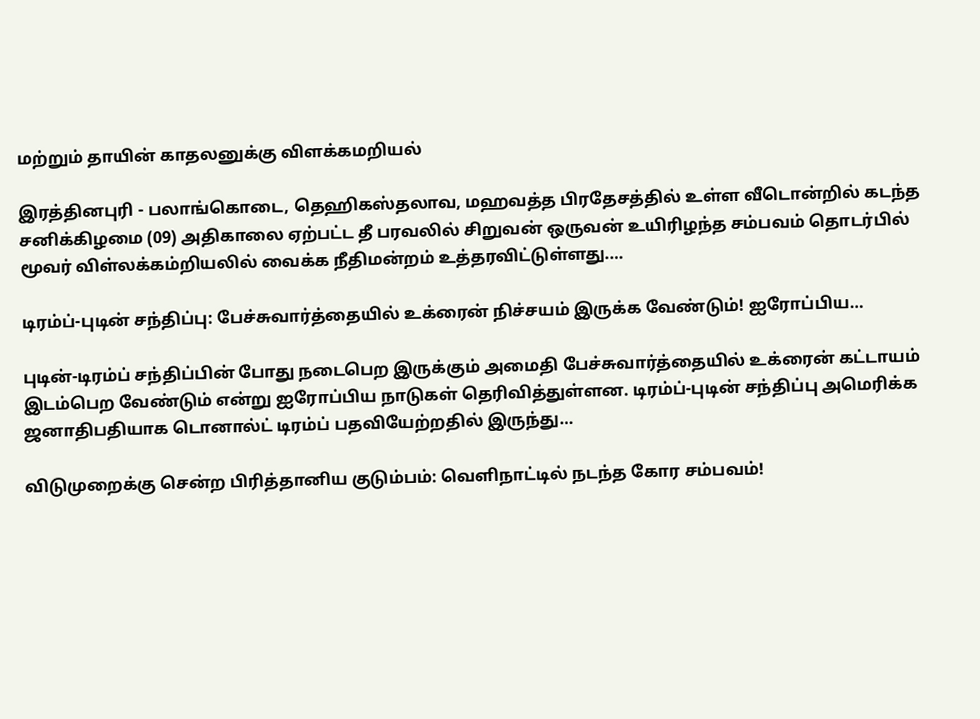மற்றும் தாயின் காதலனுக்கு விளக்கமறியல்

இரத்தினபுரி - பலாங்கொடை, தெஹிகஸ்தலாவ, மஹவத்த பிரதேசத்தில் உள்ள வீடொன்றில் கடந்த சனிக்கிழமை (09) அதிகாலை ஏற்பட்ட தீ பரவலில் சிறுவன் ஒருவன் உயிரிழந்த சம்பவம் தொடர்பில் மூவர் விள்லக்கம்றியலில் வைக்க நீதிமன்றம் உத்தரவிட்டுள்ளது.…

டிரம்ப்-புடின் சந்திப்பு: பேச்சுவார்த்தையில் உக்ரைன் நிச்சயம் இருக்க வேண்டும்! ஐரோப்பிய…

புடின்-டிரம்ப் சந்திப்பின் போது நடைபெற இருக்கும் அமைதி பேச்சுவார்த்தையில் உக்ரைன் கட்டாயம் இடம்பெற வேண்டும் என்று ஐரோப்பிய நாடுகள் தெரிவித்துள்ளன. டிரம்ப்-புடின் சந்திப்பு அமெரிக்க ஜனாதிபதியாக டொனால்ட் டிரம்ப் பதவியேற்றதில் இருந்து…

விடுமுறைக்கு சென்ற பிரித்தானிய குடும்பம்: வெளிநாட்டில் நடந்த கோர சம்பவம்!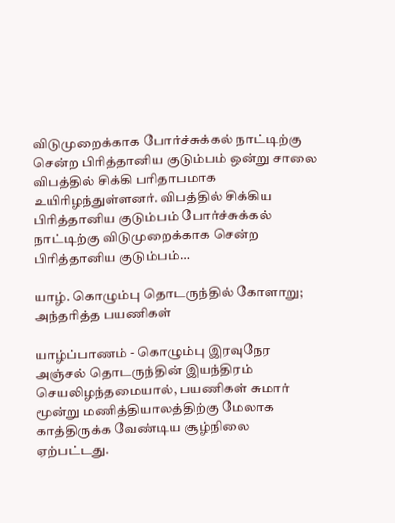விடுமுறைக்காக போர்ச்சுக்கல் நாட்டிற்கு சென்ற பிரித்தானிய குடும்பம் ஒன்று சாலை விபத்தில் சிக்கி பரிதாபமாக உயிரிழந்துள்ளனர். விபத்தில் சிக்கிய பிரித்தானிய குடும்பம் போர்ச்சுக்கல் நாட்டிற்கு விடுமுறைக்காக சென்ற பிரித்தானிய குடும்பம்…

யாழ். கொழும்பு தொடருந்தில் கோளாறு; அந்தரித்த பயணிகள்

யாழ்ப்பாணம் - கொழும்பு இரவுநேர அஞ்சல் தொடருந்தின் இயந்திரம் செயலிழந்தமையால், பயணிகள் சுமார் மூன்று மணித்தியாலத்திற்கு மேலாக காத்திருக்க வேண்டிய சூழ்நிலை ஏற்பட்டது.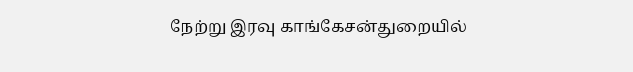நேற்று இரவு காங்கேசன்துறையில்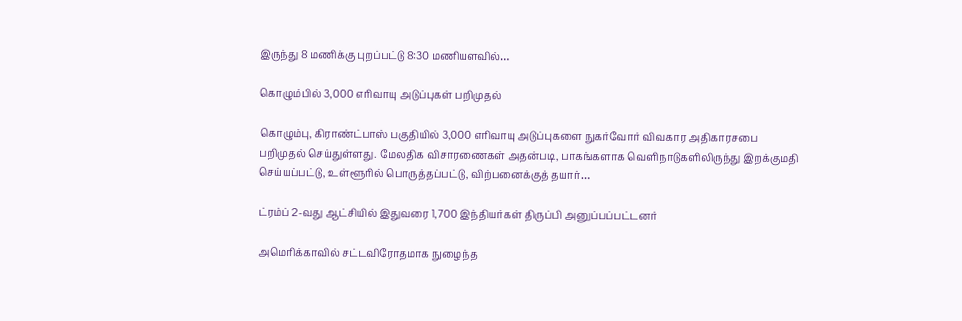இருந்து 8 மணிக்கு புறப்பட்டு 8:30 மணியளவில்…

கொழும்பில் 3,000 எரிவாயு அடுப்புகள் பறிமுதல்

கொழும்பு, கிராண்ட்பாஸ் பகுதியில் 3,000 எரிவாயு அடுப்புகளை நுகர்வோர் விவகார அதிகாரசபை பறிமுதல் செய்துள்ளது. மேலதிக விசாரணைகள் அதன்படி, பாகங்களாக வெளிநாடுகளிலிருந்து இறக்குமதி செய்யப்பட்டு, உள்ளூரில் பொருத்தப்பட்டு, விற்பனைக்குத் தயார்…

ட்ரம்ப் 2-வது ஆட்சியில் இதுவரை 1,700 இந்தியர்கள் திருப்பி அனுப்பப்பட்டனர்

அமெரிக்காவில் சட்டவிரோதமாக நுழைந்த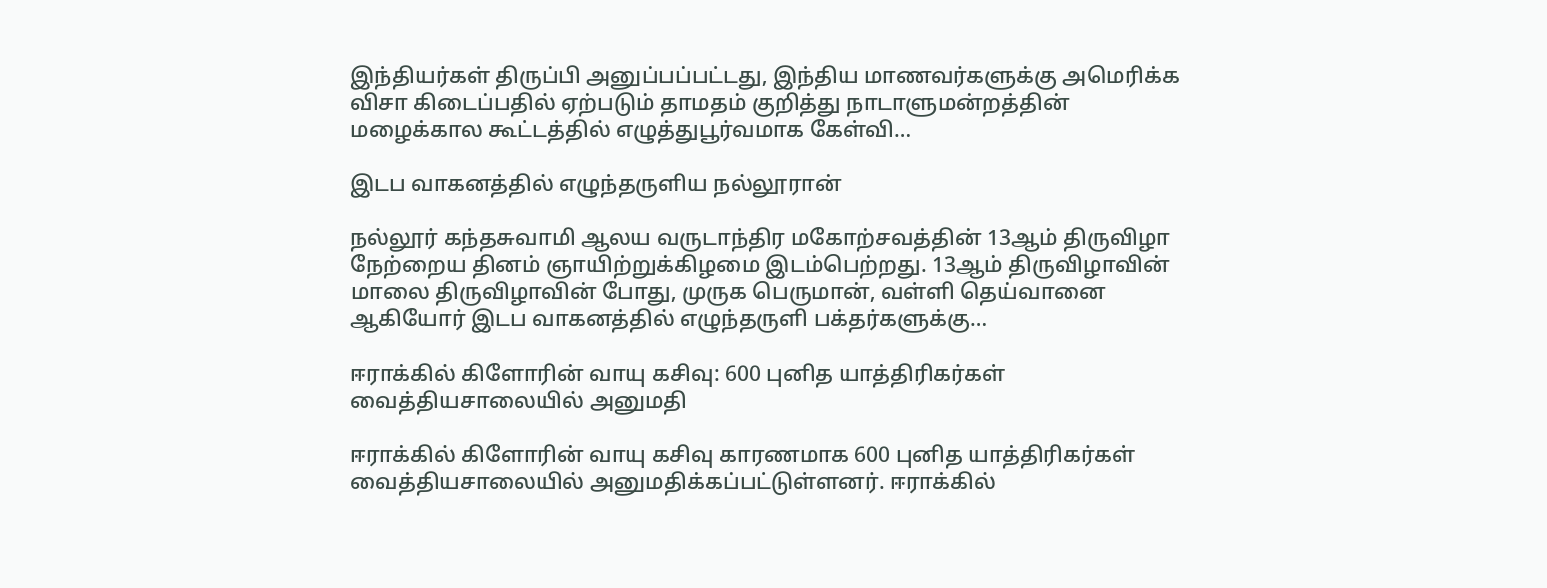இந்தியர்கள் திருப்பி அனுப்பப்பட்டது, இந்திய மாணவர்களுக்கு அமெரிக்க விசா கிடைப்பதில் ஏற்படும் தாமதம் குறித்து நாடாளுமன்றத்தின் மழைக்கால கூட்டத்தில் எழுத்துபூர்வமாக கேள்வி…

இடப வாகனத்தில் எழுந்தருளிய நல்லூரான்

நல்லூர் கந்தசுவாமி ஆலய வருடாந்திர மகோற்சவத்தின் 13ஆம் திருவிழா நேற்றைய தினம் ஞாயிற்றுக்கிழமை இடம்பெற்றது. 13ஆம் திருவிழாவின் மாலை திருவிழாவின் போது, முருக பெருமான், வள்ளி தெய்வானை ஆகியோர் இடப வாகனத்தில் எழுந்தருளி பக்தர்களுக்கு…

ஈராக்கில் கிளோரின் வாயு கசிவு: 600 புனித யாத்திரிகர்கள் வைத்தியசாலையில் அனுமதி

ஈராக்கில் கிளோரின் வாயு கசிவு காரணமாக 600 புனித யாத்திரிகர்கள் வைத்தியசாலையில் அனுமதிக்கப்பட்டுள்ளனர். ஈராக்கில்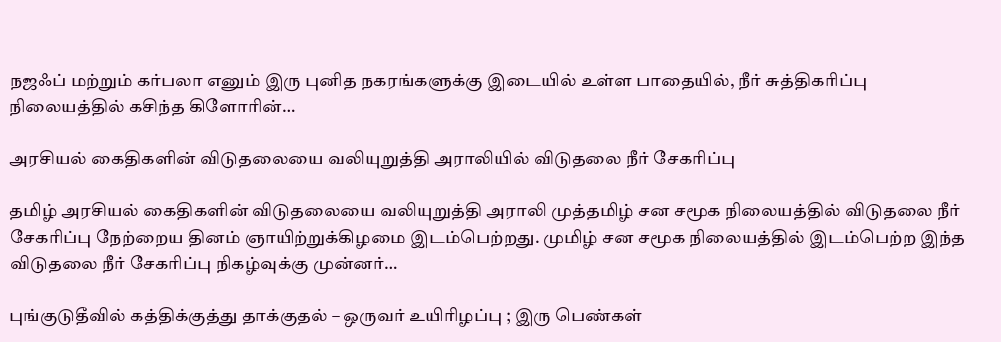நஜஃப் மற்றும் கர்பலா எனும் இரு புனித நகரங்களுக்கு இடையில் உள்ள பாதையில், நீர் சுத்திகரிப்பு நிலையத்தில் கசிந்த கிளோரின்…

அரசியல் கைதிகளின் விடுதலையை வலியுறுத்தி அராலியில் விடுதலை நீர் சேகரிப்பு

தமிழ் அரசியல் கைதிகளின் விடுதலையை வலியுறுத்தி அராலி முத்தமிழ் சன சமூக நிலையத்தில் விடுதலை நீர் சேகரிப்பு நேற்றைய தினம் ஞாயிற்றுக்கிழமை இடம்பெற்றது. முமிழ் சன சமூக நிலையத்தில் இடம்பெற்ற இந்த விடுதலை நீர் சேகரிப்பு நிகழ்வுக்கு முன்னர்…

புங்குடுதீவில் கத்திக்குத்து தாக்குதல் – ஒருவர் உயிரிழப்பு ; இரு பெண்கள்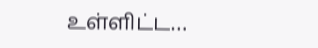உள்ளிட்ட…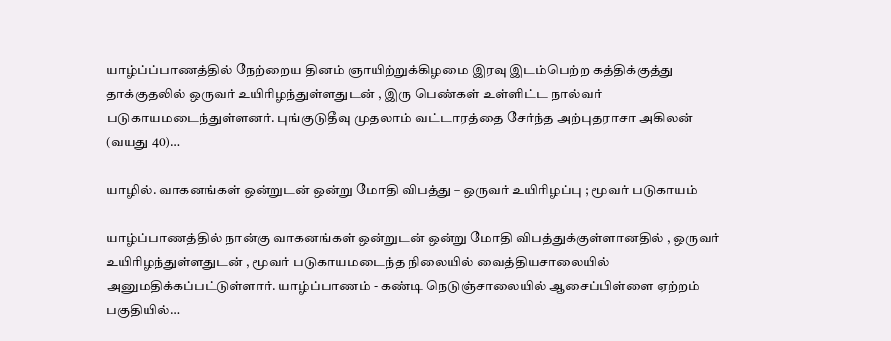யாழ்ப்ப்பாணத்தில் நேற்றைய தினம் ஞாயிற்றுக்கிழமை இரவு இடம்பெற்ற கத்திக்குத்து தாக்குதலில் ஒருவர் உயிரிழந்துள்ளதுடன் , இரு பெண்கள் உள்ளிட்ட நால்வர் படுகாயமடைந்துள்ளனர். புங்குடுதீவு முதலாம் வட்டாரத்தை சேர்ந்த அற்புதராசா அகிலன் (வயது 40)…

யாழில். வாகனங்கள் ஒன்றுடன் ஒன்று மோதி விபத்து – ஒருவர் உயிரிழப்பு ; மூவர் படுகாயம்

யாழ்ப்பாணத்தில் நான்கு வாகனங்கள் ஒன்றுடன் ஒன்று மோதி விபத்துக்குள்ளானதில் , ஒருவர் உயிரிழந்துள்ளதுடன் , மூவர் படுகாயமடைந்த நிலையில் வைத்தியசாலையில் அனுமதிக்கப்பட்டுள்ளார். யாழ்ப்பாணம் - கண்டி நெடுஞ்சாலையில் ஆசைப்பிள்ளை ஏற்றம் பகுதியில்…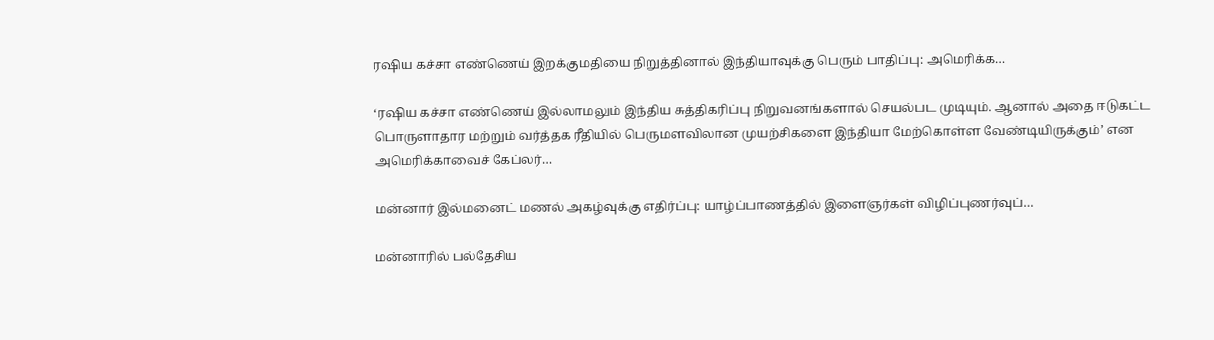ரஷிய கச்சா எண்ணெய் இறக்குமதியை நிறுத்தினால் இந்தியாவுக்கு பெரும் பாதிப்பு: அமெரிக்க…

‘ரஷிய கச்சா எண்ணெய் இல்லாமலும் இந்திய சுத்திகரிப்பு நிறுவனங்களால் செயல்பட முடியும். ஆனால் அதை ஈடுகட்ட பொருளாதார மற்றும் வர்த்தக ரீதியில் பெருமளவிலான முயற்சிகளை இந்தியா மேற்கொள்ள வேண்டியிருக்கும்’ என அமெரிக்காவைச் கேப்லர்…

மன்னார் இல்மனைட் மணல் அகழ்வுக்கு எதிர்ப்பு: யாழ்ப்பாணத்தில் இளைஞர்கள் விழிப்புணர்வுப்…

மன்னாரில் பல்தேசிய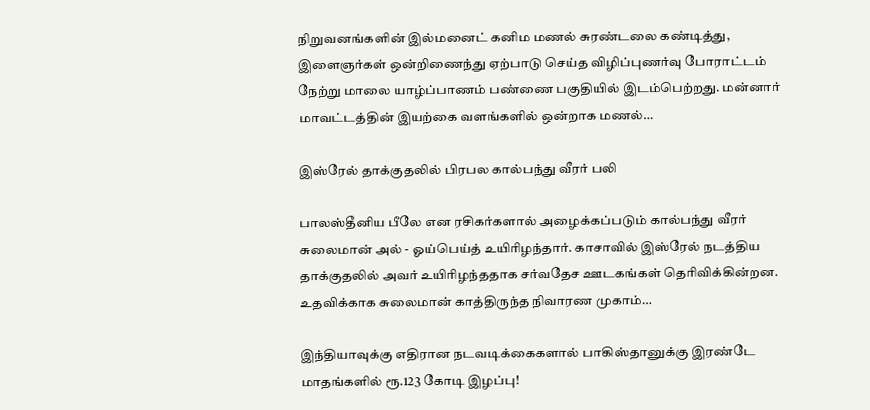நிறுவனங்களின் இல்மனைட் கனிம மணல் சுரண்டலை கண்டித்து, இளைஞர்கள் ஒன்றிணைந்து ஏற்பாடு செய்த விழிப்புணர்வு போராட்டம் நேற்று மாலை யாழ்ப்பாணம் பண்ணை பகுதியில் இடம்பெற்றது. மன்னார் மாவட்டத்தின் இயற்கை வளங்களில் ஒன்றாக மணல்…

இஸ்ரேல் தாக்குதலில் பிரபல கால்பந்து வீரர் பலி

பாலஸ்தீனிய பீலே என ரசிகர்களால் அழைக்கப்படும் கால்பந்து வீரர் சுலைமான் அல் - ஓய்பெய்த் உயிரிழந்தார். காசாவில் இஸ்ரேல் நடத்திய தாக்குதலில் அவர் உயிரிழந்ததாக சர்வதேச ஊடகங்கள் தெரிவிக்கின்றன. உதவிக்காக சுலைமான் காத்திருந்த நிவாரண முகாம்…

இந்தியாவுக்கு எதிரான நடவடிக்கைகளால் பாகிஸ்தானுக்கு இரண்டே மாதங்களில் ரூ.123 கோடி இழப்பு!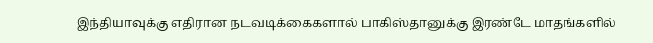இந்தியாவுக்கு எதிரான நடவடிக்கைகளால் பாகிஸ்தானுக்கு இரண்டே மாதங்களில்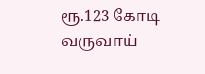ரூ.123 கோடி வருவாய்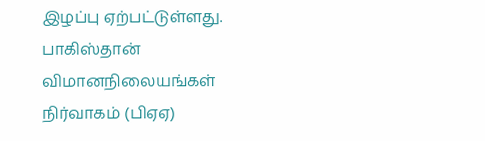இழப்பு ஏற்பட்டுள்ளது. பாகிஸ்தான் விமானநிலையங்கள் நிர்வாகம் (பிஏஏ)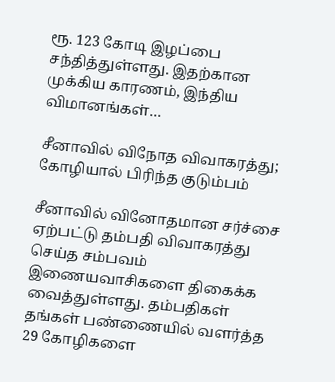ரூ. 123 கோடி இழப்பை சந்தித்துள்ளது. இதற்கான முக்கிய காரணம், இந்திய விமானங்கள்…

சீனாவில் விநோத விவாகரத்து; கோழியால் பிரிந்த குடும்பம்

சீனாவில் வினோதமான சர்ச்சை ஏற்பட்டு தம்பதி விவாகரத்து செய்த சம்பவம் இணையவாசிகளை திகைக்க வைத்துள்ளது. தம்பதிகள் தங்கள் பண்ணையில் வளர்த்த 29 கோழிகளை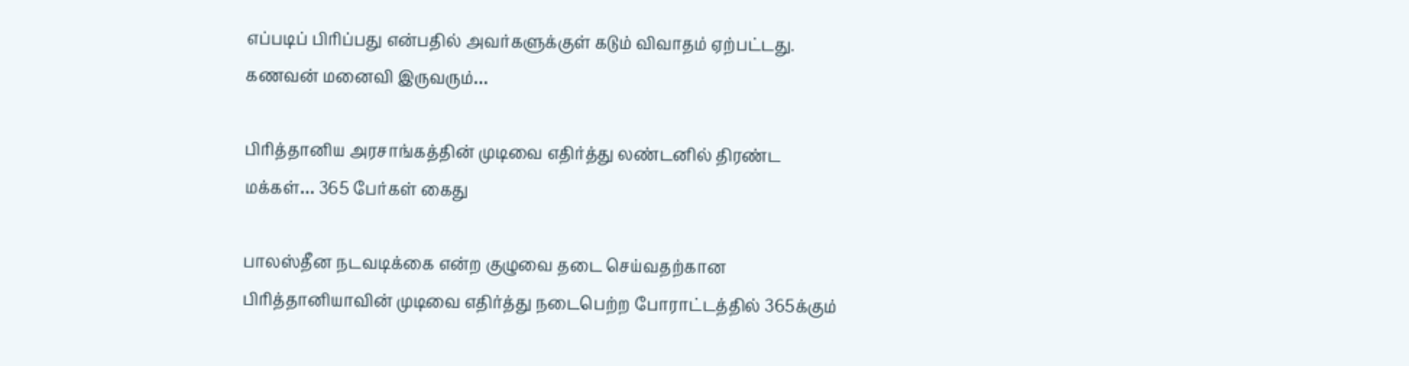எப்படிப் பிரிப்பது என்பதில் அவர்களுக்குள் கடும் விவாதம் ஏற்பட்டது. கணவன் மனைவி இருவரும்…

பிரித்தானிய அரசாங்கத்தின் முடிவை எதிர்த்து லண்டனில் திரண்ட மக்கள்… 365 பேர்கள் கைது

பாலஸ்தீன நடவடிக்கை என்ற குழுவை தடை செய்வதற்கான பிரித்தானியாவின் முடிவை எதிர்த்து நடைபெற்ற போராட்டத்தில் 365க்கும்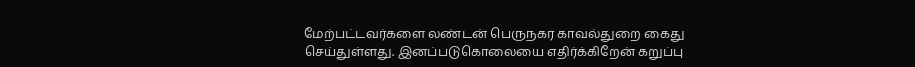மேற்பட்டவர்களை லண்டன் பெருநகர காவல்துறை கைது செய்துள்ளது. இனப்படுகொலையை எதிர்க்கிறேன் கறுப்பு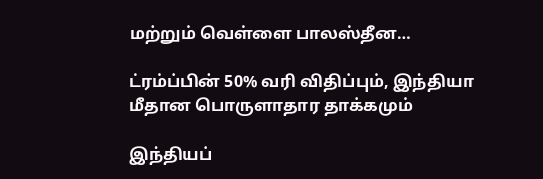மற்றும் வெள்ளை பாலஸ்தீன…

ட்ரம்ப்பின் 50% வரி விதிப்பும், இந்தியா மீதான பொருளாதார தாக்கமும்

இந்தியப்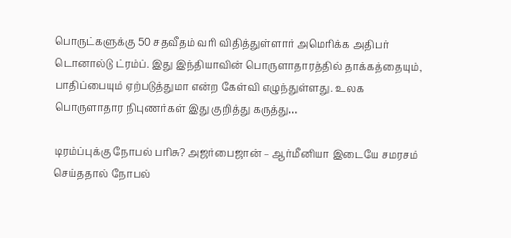பொருட்களுக்கு 50 சதவீதம் வரி விதித்துள்ளார் அமெரிக்க அதிபர் டொனால்டு ட்ரம்ப். இது இந்தியாவின் பொருளாதாரத்தில் தாக்கத்தையும், பாதிப்பையும் ஏற்படுத்துமா என்ற கேள்வி எழுந்துள்ளது. உலக பொருளாதார நிபுணர்கள் இது குறித்து கருத்து…

டிரம்ப்புக்கு நோபல் பரிசு? அஜர்பைஜான் – ஆர்மீனியா இடையே சமரசம் செய்ததால் நோபல்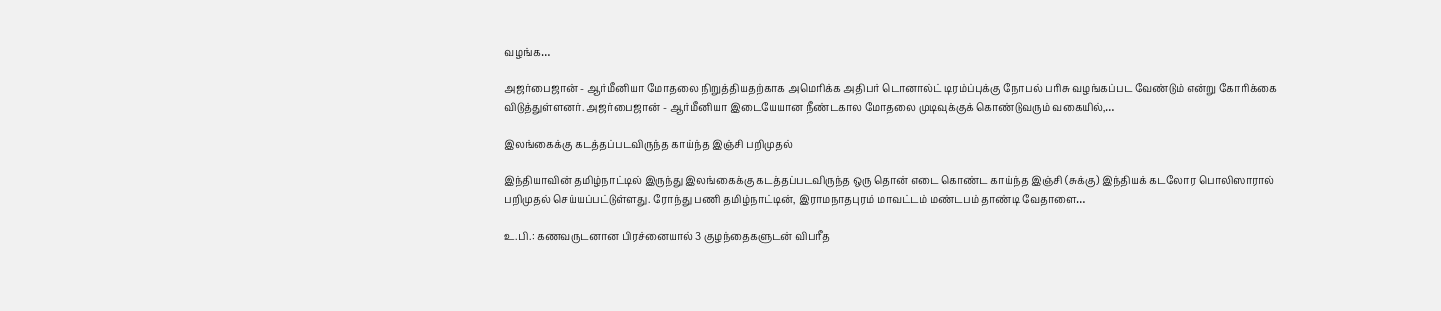வழங்க…

அஜர்பைஜான் - ஆர்மீனியா மோதலை நிறுத்தியதற்காக அமெரிக்க அதிபர் டொனால்ட் டிரம்ப்புக்கு நோபல் பரிசு வழங்கப்பட வேண்டும் என்று கோரிக்கை விடுத்துள்ளனர். அஜர்பைஜான் - ஆர்மீனியா இடையேயான நீண்டகால மோதலை முடிவுக்குக் கொண்டுவரும் வகையில்,…

இலங்கைக்கு கடத்தப்படவிருந்த காய்ந்த இஞ்சி பறிமுதல்

இந்தியாவின் தமிழ்நாட்டில் இருந்து இலங்கைக்கு கடத்தப்படவிருந்த ஒரு தொன் எடை கொண்ட காய்ந்த இஞ்சி (சுக்கு) இந்தியக் கடலோர பொலிஸாரால் பறிமுதல் செய்யப்பட்டுள்ளது. ரோந்து பணி தமிழ்நாட்டின், இராமநாதபுரம் மாவட்டம் மண்டபம் தாண்டி வேதாளை…

உ.பி.: கணவருடனான பிரச்னையால் 3 குழந்தைகளுடன் விபரீத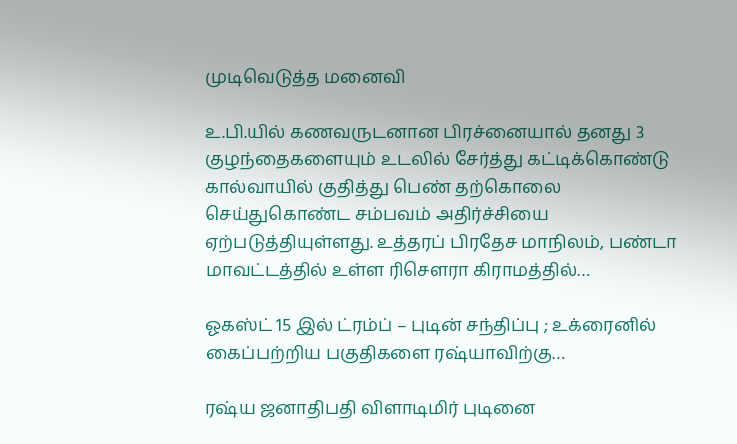முடிவெடுத்த மனைவி

உ.பி.யில் கணவருடனான பிரச்னையால் தனது 3 குழந்தைகளையும் உடலில் சேர்த்து கட்டிக்கொண்டு கால்வாயில் குதித்து பெண் தற்கொலை செய்துகொண்ட சம்பவம் அதிர்ச்சியை ஏற்படுத்தியுள்ளது. உத்தரப் பிரதேச மாநிலம், பண்டா மாவட்டத்தில் உள்ள ரிசௌரா கிராமத்தில்…

ஓகஸ்ட் 15 இல் ட்ரம்ப் – புடின் சந்திப்பு ; உக்ரைனில் கைப்பற்றிய பகுதிகளை ரஷ்யாவிற்கு…

ரஷ்ய ஜனாதிபதி விளாடிமிர் புடினை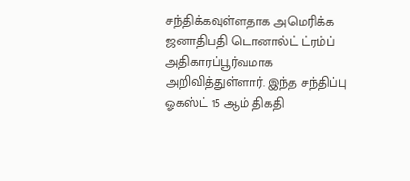சந்திக்கவுள்ளதாக அமெரிக்க ஜனாதிபதி டொனால்ட் ட்ரம்ப் அதிகாரப்பூர்வமாக அறிவித்துள்ளார். இந்த சந்திப்பு ஓகஸ்ட் 15 ஆம் திகதி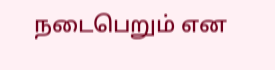நடைபெறும் என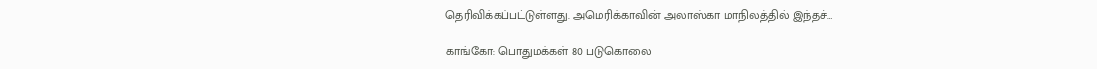தெரிவிக்கப்பட்டுள்ளது. அமெரிக்காவின் அலாஸ்கா மாநிலத்தில் இந்தச்…

காங்கோ: பொதுமக்கள் 80 படுகொலை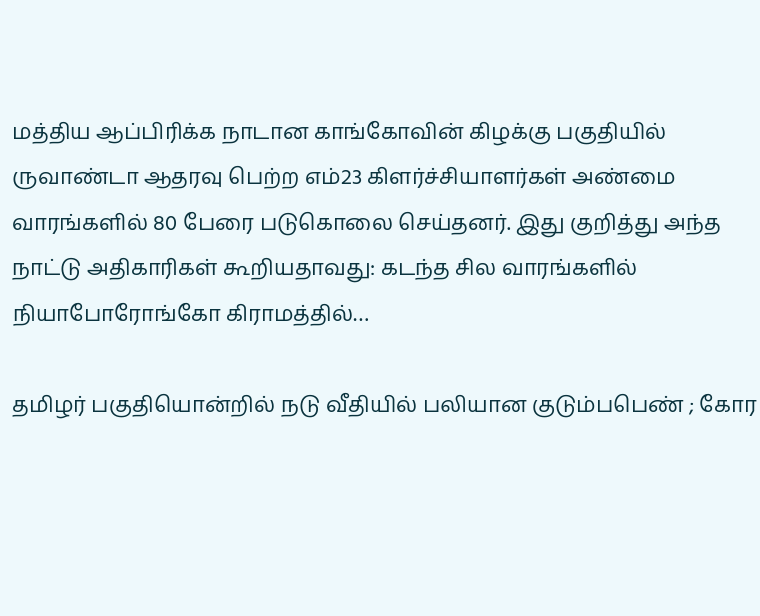மத்திய ஆப்பிரிக்க நாடான காங்கோவின் கிழக்கு பகுதியில் ருவாண்டா ஆதரவு பெற்ற எம்23 கிளர்ச்சியாளர்கள் அண்மை வாரங்களில் 80 பேரை படுகொலை செய்தனர். இது குறித்து அந்த நாட்டு அதிகாரிகள் கூறியதாவது: கடந்த சில வாரங்களில் நியாபோரோங்கோ கிராமத்தில்…

தமிழர் பகுதியொன்றில் நடு வீதியில் பலியான குடும்பபெண் ; கோர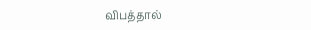விபத்தால்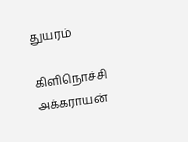துயரம்

கிளிநொச்சி அக்கராயன்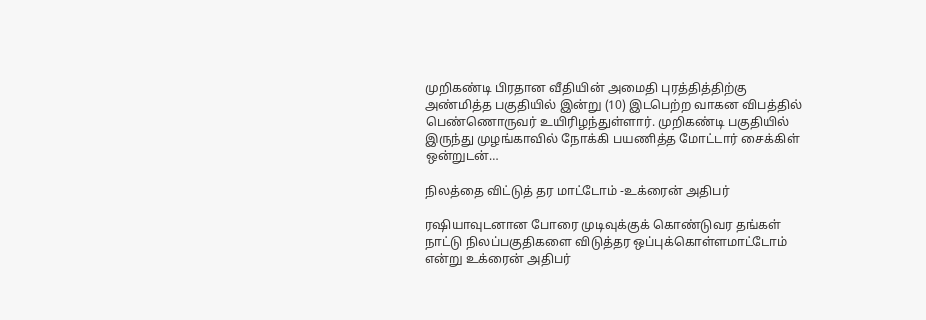முறிகண்டி பிரதான வீதியின் அமைதி புரத்தித்திற்கு அண்மித்த பகுதியில் இன்று (10) இடபெற்ற வாகன விபத்தில் பெண்ணொருவர் உயிரிழந்துள்ளார். முறிகண்டி பகுதியில் இருந்து முழங்காவில் நோக்கி பயணித்த மோட்டார் சைக்கிள் ஒன்றுடன்…

நிலத்தை விட்டுத் தர மாட்டோம் -உக்ரைன் அதிபர்

ரஷியாவுடனான போரை முடிவுக்குக் கொண்டுவர தங்கள் நாட்டு நிலப்பகுதிகளை விடுத்தர ஒப்புக்கொள்ளமாட்டோம் என்று உக்ரைன் அதிபர்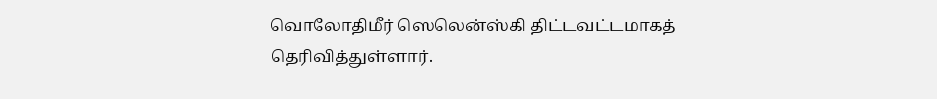வொலோதிமீர் ஸெலென்ஸ்கி திட்டவட்டமாகத் தெரிவித்துள்ளார்.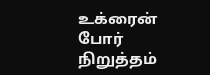உக்ரைன் போர் நிறுத்தம்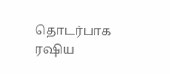தொடர்பாக ரஷிய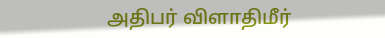அதிபர் விளாதிமீர்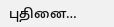புதினை…